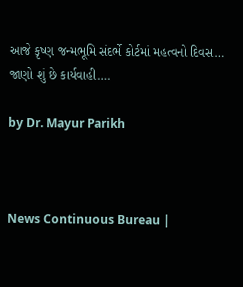આજે કૃષ્ણ જન્મભૂમિ સંદર્ભે કોર્ટમાં મહત્વનો દિવસ… જાણો શું છે કાર્યવાહી….

by Dr. Mayur Parikh



News Continuous Bureau |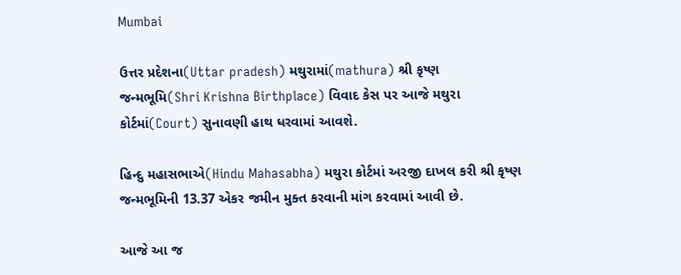Mumbai

ઉત્તર પ્રદેશના(Uttar pradesh) મથુરામાં(mathura) શ્રી કૃષ્ણ જન્મભૂમિ(Shri Krishna Birthplace) વિવાદ કેસ પર આજે મથુરા કોર્ટમાં(Court) સુનાવણી હાથ ધરવામાં આવશે.

હિન્દુ મહાસભાએ(Hindu Mahasabha) મથુરા કોર્ટમાં અરજી દાખલ કરી શ્રી કૃષ્ણ જન્મભૂમિની 13.37 એકર જમીન મુક્ત કરવાની માંગ કરવામાં આવી છે.

આજે આ જ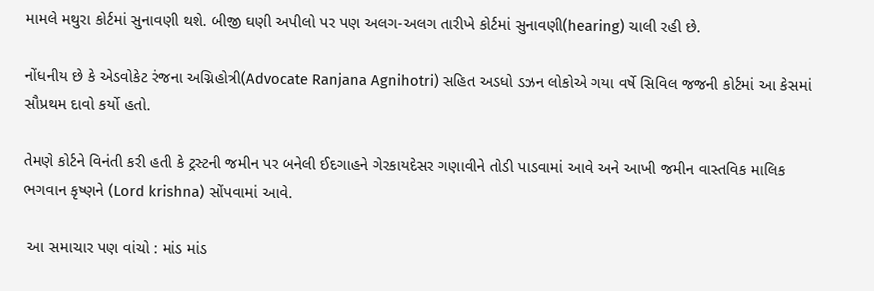મામલે મથુરા કોર્ટમાં સુનાવણી થશે. બીજી ઘણી અપીલો પર પણ અલગ-અલગ તારીખે કોર્ટમાં સુનાવણી(hearing) ચાલી રહી છે.

નોંધનીય છે કે એડવોકેટ રંજના અગ્નિહોત્રી(Advocate Ranjana Agnihotri) સહિત અડધો ડઝન લોકોએ ગયા વર્ષે સિવિલ જજની કોર્ટમાં આ કેસમાં સૌપ્રથમ દાવો કર્યો હતો.

તેમણે કોર્ટને વિનંતી કરી હતી કે ટ્રસ્ટની જમીન પર બનેલી ઈદગાહને ગેરકાયદેસર ગણાવીને તોડી પાડવામાં આવે અને આખી જમીન વાસ્તવિક માલિક ભગવાન કૃષ્ણને (Lord krishna) સોંપવામાં આવે.

 આ સમાચાર પણ વાંચો : માંડ માંડ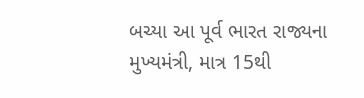બચ્યા આ પૂર્વ ભારત રાજ્યના મુખ્યમંત્રી, માત્ર 15થી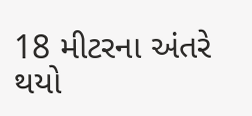18 મીટરના અંતરે થયો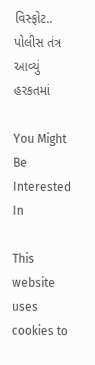વિસ્ફોટ.. પોલીસ તંત્ર આવ્યું હરકતમાં

You Might Be Interested In

This website uses cookies to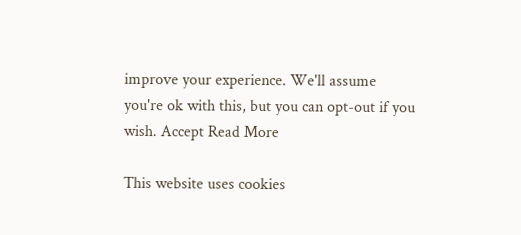improve your experience. We'll assume you're ok with this, but you can opt-out if you wish. Accept Read More

This website uses cookies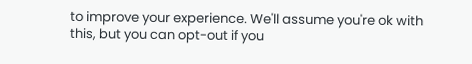to improve your experience. We'll assume you're ok with this, but you can opt-out if you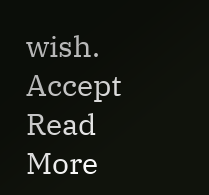wish. Accept Read More